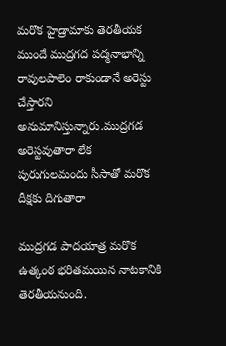మరొక హైడ్రామాకు తెరతీయక ముందే ముద్రగద పద్మనాభాన్ని రావులపాలెం రాకుండానే అరెస్టు చేస్తారని  అనుమానిస్తున్నారు.ముద్రగడ అరెస్టవుతారా లేక  పురుగులమందు సీసాతో మరొక దీక్షకు దిగుతారా

ముద్రగడ పాదయాత్ర మరొక ఉత్కంఠ భరితమయిన నాటకానికి తెరతీయనుంది.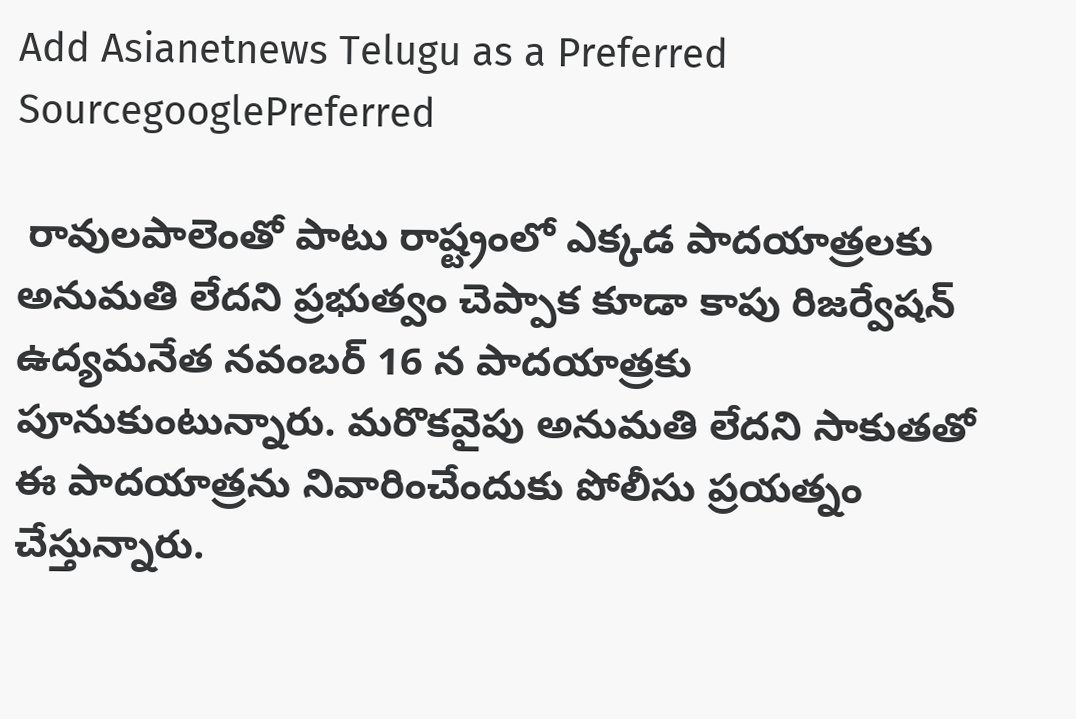Add Asianetnews Telugu as a Preferred SourcegooglePreferred

 రావులపాలెంతో పాటు రాష్ట్రంలో ఎక్కడ పాదయాత్రలకు అనుమతి లేదని ప్రభుత్వం చెప్పాక కూడా కాపు రిజర్వేషన్ ఉద్యమనేత నవంబర్ 16 న పాదయాత్రకు పూనుకుంటున్నారు. మరొకవైపు అనుమతి లేదని సాకుతతో ఈ పాదయాత్రను నివారించేందుకు పోలీసు ప్రయత్నం చేస్తున్నారు.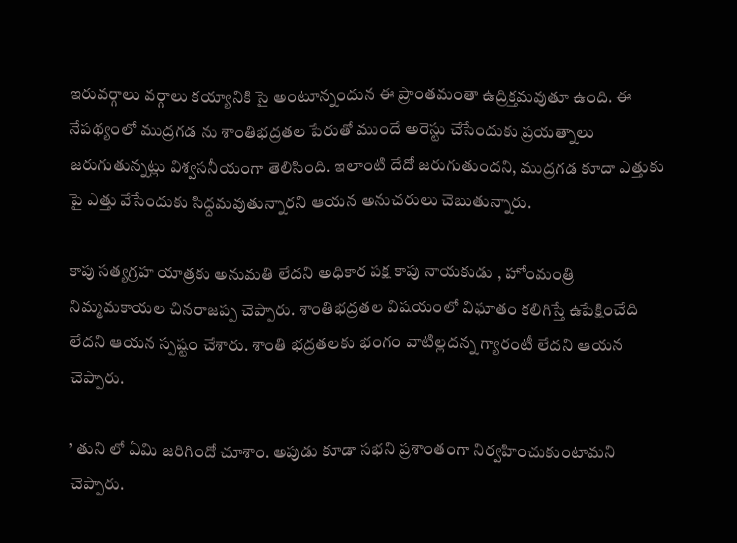ఇరువర్గాలు వర్గాలు కయ్యానికి సై అంటూన్నందున ఈ ప్రాంతమంతా ఉద్రిక్తమవుతూ ఉంది. ఈ నేపథ్యంలో ముద్రగడ ను శాంతిభద్రతల పేరుతో ముందే అరెస్టు చేసేందుకు ప్రయత్నాలు జరుగుతున్నట్లు విశ్వసనీయంగా తెలిసింది. ఇలాంటి దేదో జరుగుతుందని, ముద్రగడ కూదా ఎత్తుకు పై ఎత్తు వేసేందుకు సిధ్దమవుతున్నారని ఆయన అనుచరులు చెబుతున్నారు.

కాపు సత్యగ్రహ యాత్రకు అనుమతి లేదని అధికార పక్ష కాపు నాయకుడు , హోంమంత్రి నిమ్మమకాయల చినరాజప్ప చెప్పారు. శాంతిభద్రతల విషయంలో విఘాతం కలిగిస్తే ఉపేక్షించేది లేదని ఆయన స్పష్టం చేశారు. శాంతి భద్రతలకు భంగం వాటిల్లదన్న గ్యారంటీ లేదని ఆయన చెప్పారు.

’ తుని లో ఏమి జరిగిందో చూశాం. అపుడు కూడా సభని ప్రశాంతంగా నిర్వహించుకుంటామని చెప్పారు.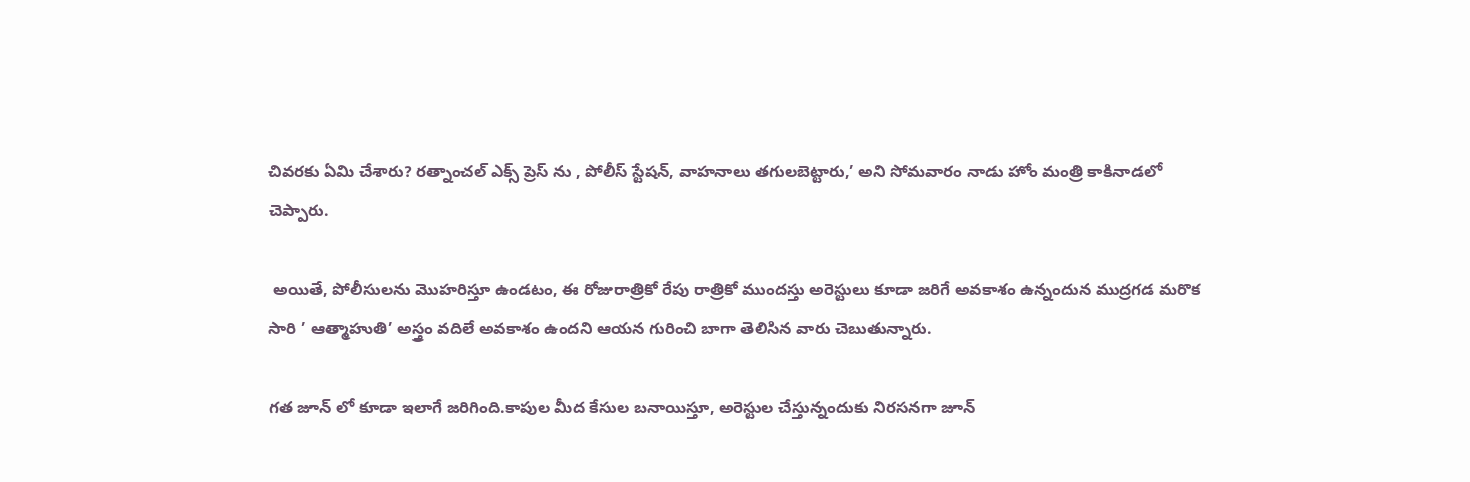చివరకు ఏమి చేశారు? రత్నాంచల్ ఎక్స్ ప్రెస్ ను , పోలీస్ స్టేషన్, వాహనాలు తగులబెట్టారు,’ అని సోమవారం నాడు హోం మంత్రి కాకినాడలో చెప్పారు.

 అయితే, పోలీసులను మొహరిస్తూ ఉండటం, ఈ రోజురాత్రికో రేపు రాత్రికో ముందస్తు అరెస్టులు కూడా జరిగే అవకాశం ఉన్నందున ముద్రగడ మరొక సారి ’ ఆత్మాహుతి’ అస్త్రం వదిలే అవకాశం ఉందని ఆయన గురించి బాగా తెలిసిన వారు చెబుతున్నారు.

గత జూన్ లో కూడా ఇలాగే జరిగింది.కాపుల మీద కేసుల బనాయిస్తూ, అరెస్టుల చేస్తున్నందుకు నిరసనగా జూన్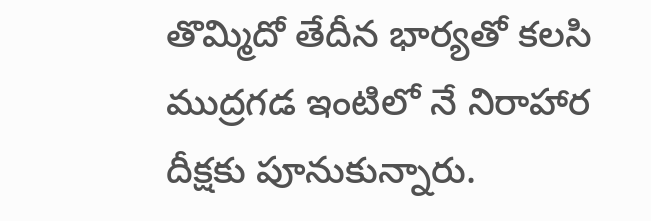తొమ్మిదో తేదీన భార్యతో కలసి ముద్రగడ ఇంటిలో నే నిరాహార దీక్షకు పూనుకున్నారు.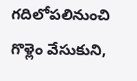గదిలోపలినుంచి గొళ్లెం వేసుకుని,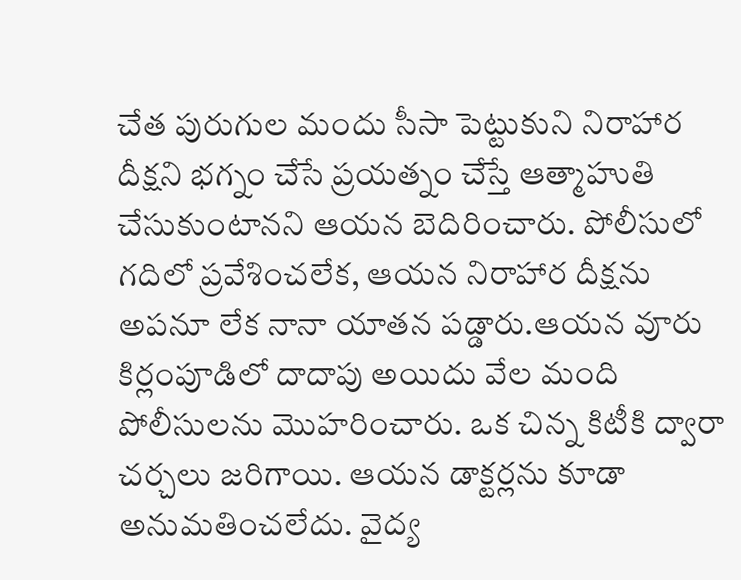చేత పురుగుల మందు సీసా పెట్టుకుని నిరాహార దీక్షని భగ్నం చేసే ప్రయత్నం చేస్తే ఆత్మాహుతి చేసుకుంటానని ఆయన బెదిరించారు. పోలీసులో గదిలో ప్రవేశించలేక, ఆయన నిరాహార దీక్షను అపనూ లేక నానా యాతన పడ్డారు.ఆయన వూరు కిర్లంపూడిలో దాదాపు అయిదు వేల మంది పోలీసులను మొహరించారు. ఒక చిన్న కిటీకి ద్వారా చర్చలు జరిగాయి. ఆయన డాక్టర్లను కూడా అనుమతించలేదు. వైద్య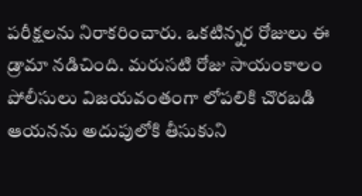పరీక్షలను నిరాకరించారు. ఒకటిన్నర రోజులు ఈ డ్రామా నడిచింది. మరుసటి రోజు సాయంకాలం పోలీసులు విజయవంతంగా లోపలికి చొరబడి ఆయనను అదుపులోకి తీసుకుని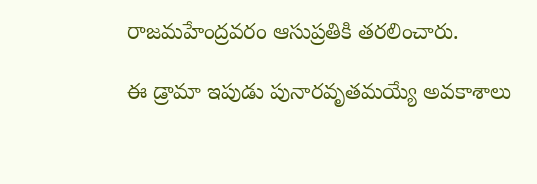రాజమహేంద్రవరం ఆసుప్రతికి తరలించారు.

ఈ డ్రామా ఇపుడు పునారవృతమయ్యే అవకాశాలు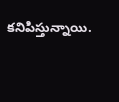కనిపిస్తున్నాయి.